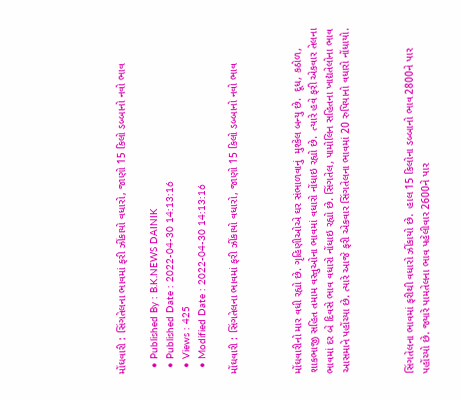મોંઘવારી : સિંગતેલના ભાવમાં ફરી ઝીંકાયો વધારો, જાણો 15 કિલો ડબ્બાનો નવો ભાવ

  • Published By : B.K.NEWS DAINIK
  • Published Date : 2022-04-30 14:13:16
  • Views : 425
  • Modified Date : 2022-04-30 14:13:16

મોંઘવારી : સિંગતેલના ભાવમાં ફરી ઝીંકાયો વધારો, જાણો 15 કિલો ડબ્બાનો નવો ભાવ



મોંઘવારીનો માર વધી રહ્યો છે. ગૃહિણીઓએ ઘર સંભાળવાનું  મુશ્કેલ બન્યુ છે.  દૂધ, કઠોળ, શાકભાજી સહિત તમામ વસ્તુઓના ભાવમાં વધારો નોંધાઇ રહ્યો છે.  ત્યારે હવે ફરી એકવાર તેલના ભાવમાં દર બે દિવસે ભાવ વધારો નોંધાઇ રહ્યો છે. સિંગતેલ, પામોલિન સહિતના ખાદ્યતેલોના ભાવ આસમાને પહોંચ્યા છે. ત્યારે આજે ફરી એકવાર સિંગતેલના ભાવમાં 20 રુપિયાનો વધારો નોંધાયો.



સિંગતેલના ભાવમાં ફરીથી વધારો ઝીંકાયો છે.  હાલ 15 કિલોના ડબ્બાનો ભાવ 2800ને પાર પહોંચ્યો છે. જ્યારે પામતેલના ભાવ પહેલીવાર 2600ને પાર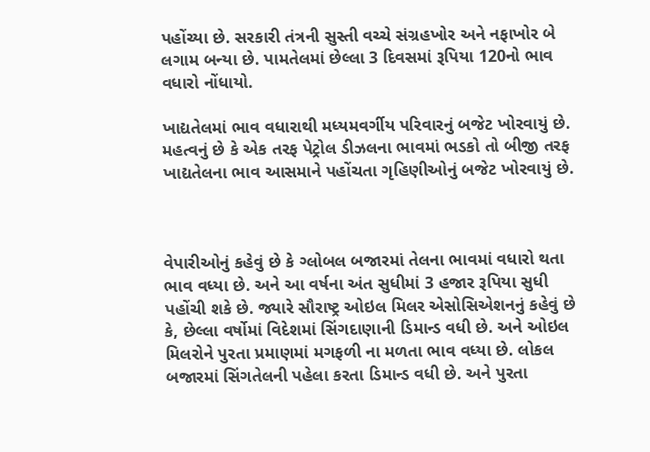પહોંચ્યા છે. સરકારી તંત્રની સુસ્તી વચ્ચે સંગ્રહખોર અને નફાખોર બે લગામ બન્યા છે. પામતેલમાં છેલ્લા 3 દિવસમાં રૂપિયા 120નો ભાવ વધારો નોંધાયો.

ખાદ્યતેલમાં ભાવ વધારાથી મધ્યમવર્ગીય પરિવારનું બજેટ ખોરવાયું છે. મહત્વનું છે કે એક તરફ પેટ્રોલ ડીઝલના ભાવમાં ભડકો તો બીજી તરફ ખાદ્યતેલના ભાવ આસમાને પહોંચતા ગૃહિણીઓનું બજેટ ખોરવાયું છે.



વેપારીઓનું કહેવું છે કે ગ્લોબલ બજારમાં તેલના ભાવમાં વધારો થતા ભાવ વધ્યા છે. અને આ વર્ષના અંત સુધીમાં 3 હજાર રૂપિયા સુધી પહોંચી શકે છે. જ્યારે સૌરાષ્ટ્ર ઓઇલ મિલર એસોસિએશનનું કહેવું છે કે, છેલ્લા વર્ષોમાં વિદેશમાં સિંગદાણાની ડિમાન્ડ વધી છે. અને ઓઇલ મિલરોને પુરતા પ્રમાણમાં મગફળી ના મળતા ભાવ વધ્યા છે. લોકલ બજારમાં સિંગતેલની પહેલા કરતા ડિમાન્ડ વધી છે. અને પુરતા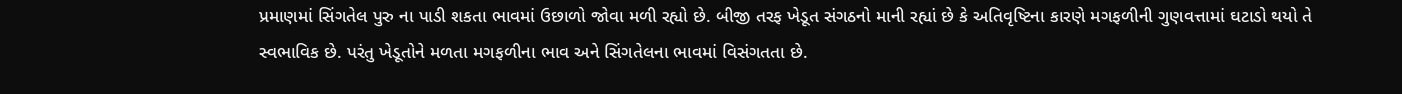પ્રમાણમાં સિંગતેલ પુરુ ના પાડી શકતા ભાવમાં ઉછાળો જોવા મળી રહ્યો છે. બીજી તરફ ખેડૂત સંગઠનો માની રહ્યાં છે કે અતિવૃષ્ટિના કારણે મગફળીની ગુણવત્તામાં ઘટાડો થયો તે સ્વભાવિક છે. પરંતુ ખેડૂતોને મળતા મગફળીના ભાવ અને સિંગતેલના ભાવમાં વિસંગતતા છે.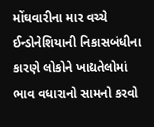મોંઘવારીના માર વચ્ચે ઈન્ડોનેશિયાની નિકાસબંધીના કારણે લોકોને ખાદ્યતેલોમાં ભાવ વધારાનો સામનો કરવો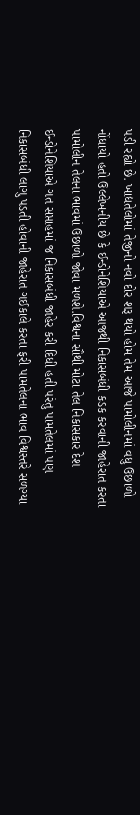પડી રહ્યો છે. ખાદ્યતેલોમાં તેજીનો નવો દોર શરૂ થયો હોમ તેમ આજે પામોલીનમાં વધુ ઉછાળો નોંધાયો હતો ઉલ્લેખનીય છે કે ઈન્ડોનેશિયાએ આજથી નિકાસબંધી કડક કરવાની જાહેરાત કરતા પામોલીન તેલના ભાવમાં ઉછાળો જોવા મળશે.વિશ્વના સૌથી મોટા તેલ નિકાસકાર દેશ ઈન્ડોનેશિયાએ ગત સપ્તાહમાં જ નિકાસબંધી જાહેર કરી દિધી હતી પરંતુ પામતેલમાં પણ નિકાસબંધી લાગુ પડતી હોવાની જાહેરાત ગઈકાલે કરતા ફરી પામતેલના ભાવ વિશ્વસ્તરે સળગ્યા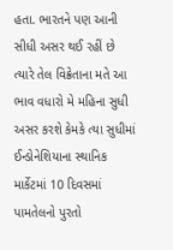હતા. ભારતને પણ આની સીધી અસર થઈ રહીં છે ત્યારે તેલ વિક્રેતાના મતે આ ભાવ વધારો મે મહિના સુધી અસર કરશે કેમકે ત્યા સુધીમાં ઈન્ડોનેશિયાના સ્થાનિક માર્કેટમાં 10 દિવસમાં પામતેલનો પુરતો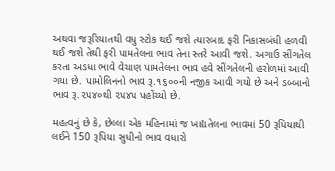અથવા જરૂરિયાતથી વધુ સ્ટોક થઈ જશે ત્યારબાદ ફરી નિકાસબંધી હળવી થઈ જશે તેથી ફરી પામતેલના ભાવ તેના સ્તરે આવી જશે. અગાઉ સીંગતેલ કરતા અડધા ભાવે વેચાણ પામતેલના ભાવ હવે સીંગતેલની હરોળમાં આવી ગયા છે. પામોલિનનો ભાવ રૂ.૧૬૦૦ની નજીક આવી ગયો છે અને ડબ્બાનો ભાવ રૂ.૨૫૪૦થી ૨૫૪૫ પહોંચ્યો છે.

મહત્વનું છે કે, છેલ્લા એક મહિનામાં જ ખાદ્યતેલના ભાવમાં 50 રૂપિયાથી લઈને 150 રૂપિયા સુધીનો ભાવ વધારો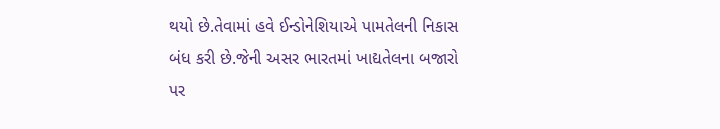થયો છે.તેવામાં હવે ઈન્ડોનેશિયાએ પામતેલની નિકાસ બંધ કરી છે.જેની અસર ભારતમાં ખાદ્યતેલના બજારો પર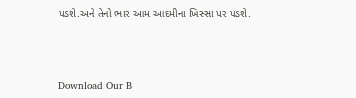પડશે.અને તેનો ભાર આમ આદમીના ખિસ્સા પર પડશે.





Download Our B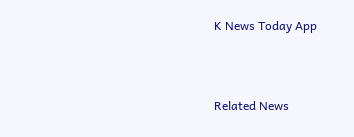K News Today App



Related News